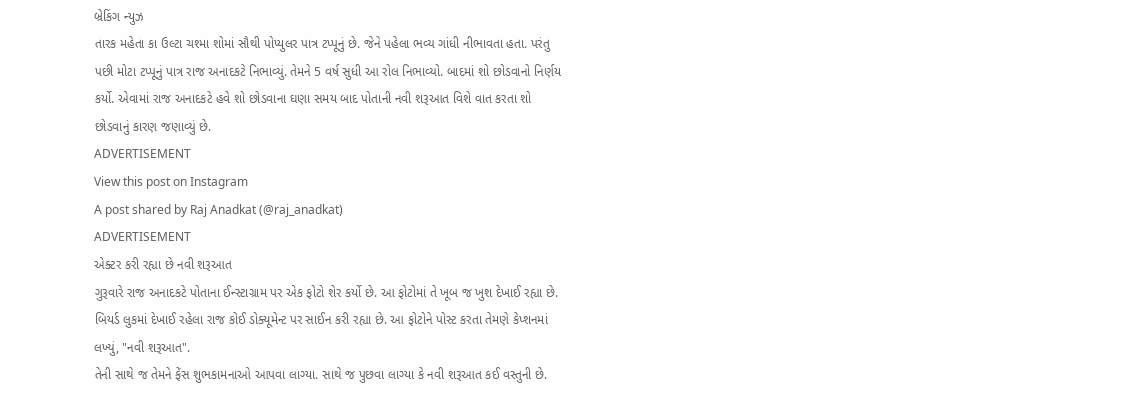બ્રેકિંગ ન્યુઝ
તારક મહેતા કા ઉલ્ટા ચશ્મા શોમાં સૌથી પોપ્યુલર પાત્ર ટપ્પૂનું છે. જેને પહેલા ભવ્ય ગાંધી નીભાવતા હતા. પરંતુ પછી મોટા ટપ્પૂનું પાત્ર રાજ અનાદકટે નિભાવ્યું. તેમને 5 વર્ષ સુધી આ રોલ નિભાવ્યો. બાદમાં શો છોડવાનો નિર્ણય કર્યો. એવામાં રાજ અનાદકટે હવે શો છોડવાના ઘણા સમય બાદ પોતાની નવી શરૂઆત વિશે વાત કરતા શો છોડવાનું કારણ જણાવ્યું છે.
ADVERTISEMENT
View this post on Instagram
A post shared by Raj Anadkat (@raj_anadkat)
ADVERTISEMENT
એક્ટર કરી રહ્યા છે નવી શરૂઆત
ગુરૂવારે રાજ અનાદકટે પોતાના ઈન્સ્ટાગ્રામ પર એક ફોટો શેર કર્યો છે. આ ફોટોમાં તે ખૂબ જ ખુશ દેખાઈ રહ્યા છે. બિયર્ડ લુકમાં દેખાઈ રહેલા રાજ કોઈ ડોક્યૂમેન્ટ પર સાઈન કરી રહ્યા છે. આ ફોટોને પોસ્ટ કરતા તેમણે કેપ્શનમાં લખ્યું, "નવી શરૂઆત".
તેની સાથે જ તેમને ફેંસ શુભકામનાઓ આપવા લાગ્યા. સાથે જ પુછવા લાગ્યા કે નવી શરૂઆત કઈ વસ્તુની છે.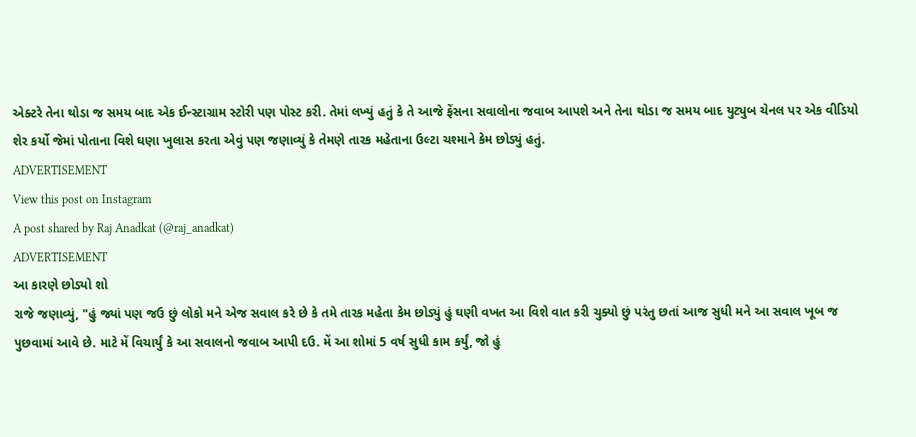એક્ટરે તેના થોડા જ સમય બાદ એક ઈન્સ્ટાગ્રામ સ્ટોરી પણ પોસ્ટ કરી. તેમાં લખ્યું હતું કે તે આજે ફેંસના સવાલોના જવાબ આપશે અને તેના થોડા જ સમય બાદ યુટ્યુબ ચેનલ પર એક વીડિયો શેર કર્યો જેમાં પોતાના વિશે ઘણા ખુલાસ કરતા એવું પણ જણાવ્યું કે તેમણે તારક મહેતાના ઉલ્ટા ચશ્માને કેમ છોડ્યું હતું.
ADVERTISEMENT
View this post on Instagram
A post shared by Raj Anadkat (@raj_anadkat)
ADVERTISEMENT
આ કારણે છોડ્યો શો
રાજે જણાવ્યું, "હું જ્યાં પણ જઉ છું લોકો મને એજ સવાલ કરે છે કે તમે તારક મહેતા કેમ છોડ્યું હું ઘણી વખત આ વિશે વાત કરી ચુક્યો છું પરંતુ છતાં આજ સુધી મને આ સવાલ ખૂબ જ પુછવામાં આવે છે. માટે મેં વિચાર્યું કે આ સવાલનો જવાબ આપી દઉ. મેં આ શોમાં 5 વર્ષ સુધી કામ કર્યું, જો હું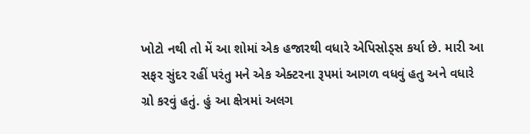ખોટો નથી તો મેં આ શોમાં એક હજારથી વધારે એપિસોડ્સ કર્યા છે. મારી આ સફર સુંદર રહીં પરંતુ મને એક એક્ટરના રૂપમાં આગળ વધવું હતુ અને વધારે ગ્રો કરવું હતું. હું આ ક્ષેત્રમાં અલગ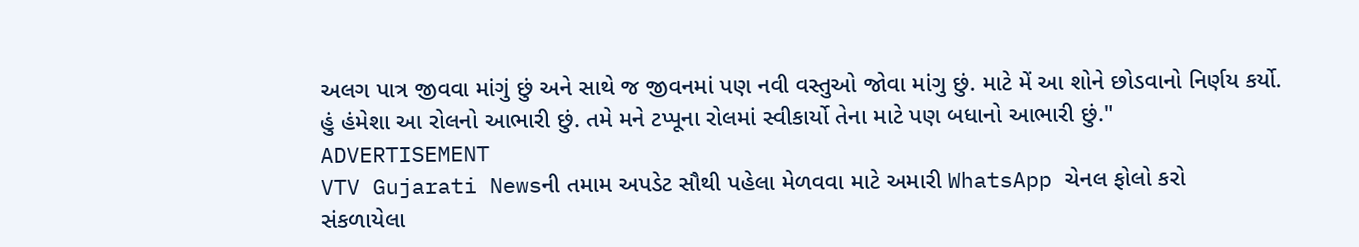અલગ પાત્ર જીવવા માંગું છું અને સાથે જ જીવનમાં પણ નવી વસ્તુઓ જોવા માંગુ છું. માટે મેં આ શોને છોડવાનો નિર્ણય કર્યો. હું હંમેશા આ રોલનો આભારી છું. તમે મને ટપ્પૂના રોલમાં સ્વીકાર્યો તેના માટે પણ બધાનો આભારી છું."
ADVERTISEMENT
VTV Gujarati Newsની તમામ અપડેટ સૌથી પહેલા મેળવવા માટે અમારી WhatsApp ચેનલ ફોલો કરો
સંકળાયેલા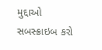મુદ્દાઓ
સબસ્ક્રાઇબ કરો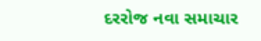દરરોજ નવા સમાચાર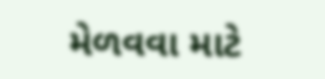મેળવવા માટે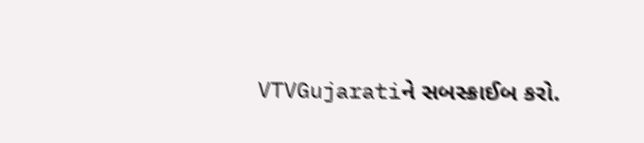VTVGujaratiને સબસ્ક્રાઈબ કરો.